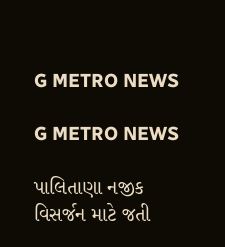G METRO NEWS

G METRO NEWS

પાલિતાણા નજીક વિસર્જન માટે જતી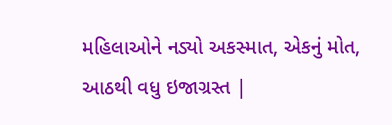મહિલાઓને નડ્યો અકસ્માત, એકનું મોત, આઠથી વધુ ઇજાગ્રસ્ત |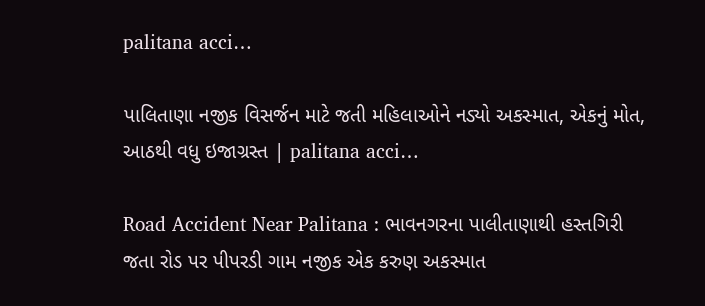palitana acci…

પાલિતાણા નજીક વિસર્જન માટે જતી મહિલાઓને નડ્યો અકસ્માત, એકનું મોત, આઠથી વધુ ઇજાગ્રસ્ત | palitana acci…

Road Accident Near Palitana : ભાવનગરના પાલીતાણાથી હસ્તગિરી જતા રોડ પર પીપરડી ગામ નજીક એક કરુણ અકસ્માત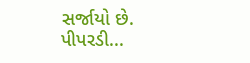સર્જાયો છે. પીપરડી...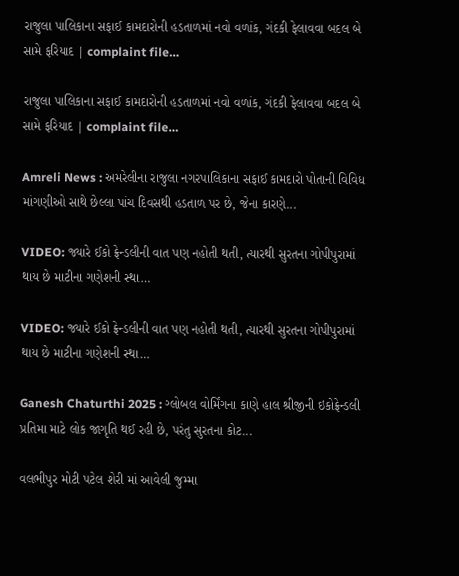રાજુલા પાલિકાના સફાઈ કામદારોની હડતાળમાં નવો વળાંક, ગંદકી ફેલાવવા બદલ બે સામે ફરિયાદ | complaint file…

રાજુલા પાલિકાના સફાઈ કામદારોની હડતાળમાં નવો વળાંક, ગંદકી ફેલાવવા બદલ બે સામે ફરિયાદ | complaint file…

Amreli News : અમરેલીના રાજુલા નગરપાલિકાના સફાઈ કામદારો પોતાની વિવિધ માંગણીઓ સાથે છેલ્લા પાંચ દિવસથી હડતાળ પર છે, જેના કારણે...

VIDEO: જ્યારે ઈકો ફ્રેન્ડલીની વાત પણ નહોતી થતી, ત્યારથી સુરતના ગોપીપુરામાં થાય છે માટીના ગણેશની સ્થા…

VIDEO: જ્યારે ઈકો ફ્રેન્ડલીની વાત પણ નહોતી થતી, ત્યારથી સુરતના ગોપીપુરામાં થાય છે માટીના ગણેશની સ્થા…

Ganesh Chaturthi 2025 : ગ્લોબલ વોર્મિંગના કાણે હાલ શ્રીજીની ઇકોફ્રેન્ડલી પ્રતિમા માટે લોક જાગૃતિ થઈ રહી છે, પરંતુ સુરતના કોટ...

વલભીપુર મોટી પટેલ શેરી માં આવેલી જુમ્મા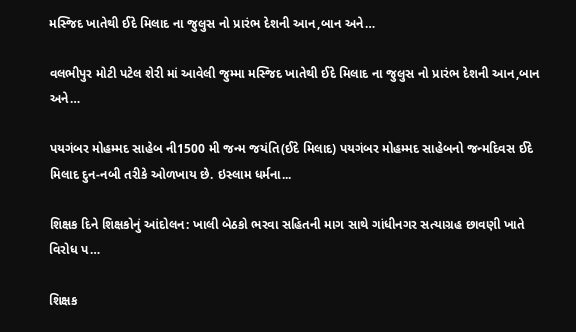મસ્જિદ ખાતેથી ઈદે મિલાદ ના જુલુસ નો પ્રારંભ દેશની આન,બાન અને…

વલભીપુર મોટી પટેલ શેરી માં આવેલી જુમ્મા મસ્જિદ ખાતેથી ઈદે મિલાદ ના જુલુસ નો પ્રારંભ દેશની આન,બાન અને…

પયગંબર મોહમ્મદ સાહેબ ની1500 મી જન્મ જયંતિ(ઈદે મિલાદ) પયગંબર મોહમ્મદ સાહેબનો જન્મદિવસ ઈદે મિલાદ દુન-નબી તરીકે ઓળખાય છે. ઇસ્લામ ધર્મના...

શિક્ષક દિને શિક્ષકોનું આંદોલન: ખાલી બેઠકો ભરવા સહિતની માગ સાથે ગાંધીનગર સત્યાગ્રહ છાવણી ખાતે વિરોધ પ…

શિક્ષક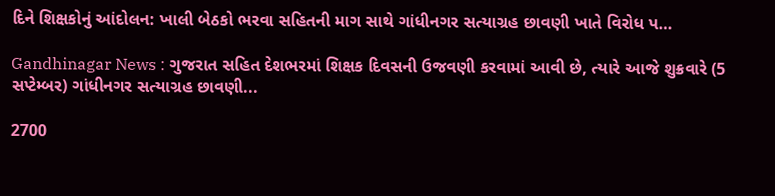દિને શિક્ષકોનું આંદોલન: ખાલી બેઠકો ભરવા સહિતની માગ સાથે ગાંધીનગર સત્યાગ્રહ છાવણી ખાતે વિરોધ પ…

Gandhinagar News : ગુજરાત સહિત દેશભરમાં શિક્ષક દિવસની ઉજવણી કરવામાં આવી છે, ત્યારે આજે શુક્રવારે (5 સપ્ટેમ્બર) ગાંધીનગર સત્યાગ્રહ છાવણી...

2700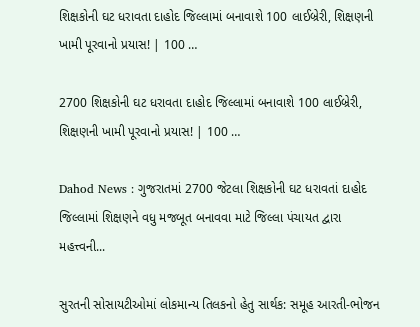શિક્ષકોની ઘટ ધરાવતા દાહોદ જિલ્લામાં બનાવાશે 100 લાઈબ્રેરી, શિક્ષણની ખામી પૂરવાનો પ્રયાસ! | 100 …

2700 શિક્ષકોની ઘટ ધરાવતા દાહોદ જિલ્લામાં બનાવાશે 100 લાઈબ્રેરી, શિક્ષણની ખામી પૂરવાનો પ્રયાસ! | 100 …

Dahod News : ગુજરાતમાં 2700 જેટલા શિક્ષકોની ઘટ ધરાવતાં દાહોદ જિલ્લામાં શિક્ષણને વધુ મજબૂત બનાવવા માટે જિલ્લા પંચાયત દ્વારા મહત્ત્વની...

સુરતની સોસાયટીઓમાં લોકમાન્ય તિલકનો હેતુ સાર્થક: સમૂહ આરતી-ભોજન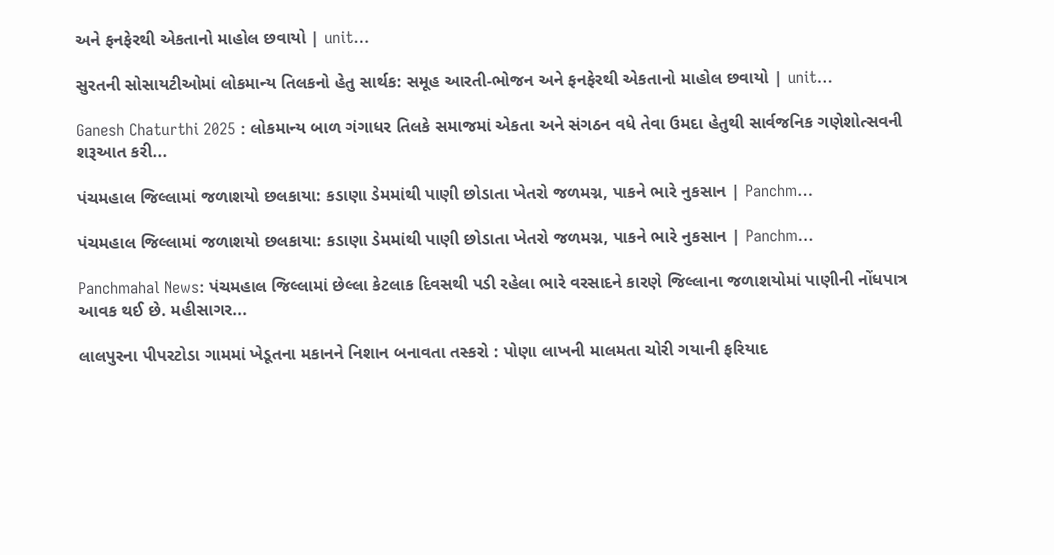અને ફનફેરથી એકતાનો માહોલ છવાયો | unit…

સુરતની સોસાયટીઓમાં લોકમાન્ય તિલકનો હેતુ સાર્થક: સમૂહ આરતી-ભોજન અને ફનફેરથી એકતાનો માહોલ છવાયો | unit…

Ganesh Chaturthi 2025 : લોકમાન્ય બાળ ગંગાધર તિલકે સમાજમાં એકતા અને સંગઠન વધે તેવા ઉમદા હેતુથી સાર્વજનિક ગણેશોત્સવની શરૂઆત કરી...

પંચમહાલ જિલ્લામાં જળાશયો છલકાયા: કડાણા ડેમમાંથી પાણી છોડાતા ખેતરો જળમગ્ન, પાકને ભારે નુકસાન | Panchm…

પંચમહાલ જિલ્લામાં જળાશયો છલકાયા: કડાણા ડેમમાંથી પાણી છોડાતા ખેતરો જળમગ્ન, પાકને ભારે નુકસાન | Panchm…

Panchmahal News: પંચમહાલ જિલ્લામાં છેલ્લા કેટલાક દિવસથી પડી રહેલા ભારે વરસાદને કારણે જિલ્લાના જળાશયોમાં પાણીની નોંધપાત્ર આવક થઈ છે. મહીસાગર...

લાલપુરના પીપરટોડા ગામમાં ખેડૂતના મકાનને નિશાન બનાવતા તસ્કરો : પોણા લાખની માલમતા ચોરી ગયાની ફરિયાદ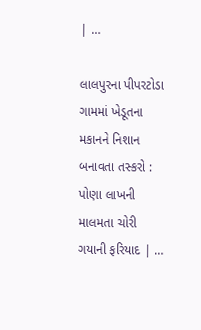| …

લાલપુરના પીપરટોડા ગામમાં ખેડૂતના મકાનને નિશાન બનાવતા તસ્કરો : પોણા લાખની માલમતા ચોરી ગયાની ફરિયાદ | …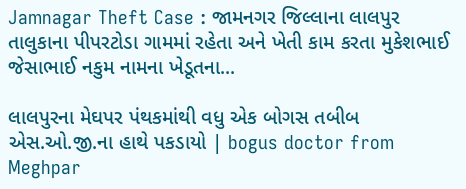Jamnagar Theft Case : જામનગર જિલ્લાના લાલપુર તાલુકાના પીપરટોડા ગામમાં રહેતા અને ખેતી કામ કરતા મુકેશભાઈ જેસાભાઈ નકુમ નામના ખેડૂતના...

લાલપુરના મેઘપર પંથકમાંથી વધુ એક બોગસ તબીબ એસ.ઓ.જી.ના હાથે પકડાયો | bogus doctor from Meghpar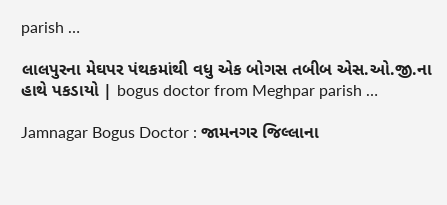parish …

લાલપુરના મેઘપર પંથકમાંથી વધુ એક બોગસ તબીબ એસ.ઓ.જી.ના હાથે પકડાયો | bogus doctor from Meghpar parish …

Jamnagar Bogus Doctor : જામનગર જિલ્લાના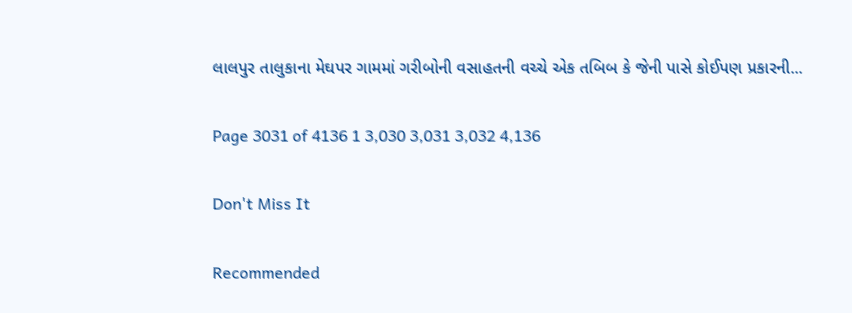લાલપુર તાલુકાના મેઘપર ગામમાં ગરીબોની વસાહતની વચ્ચે એક તબિબ કે જેની પાસે કોઈપણ પ્રકારની...

Page 3031 of 4136 1 3,030 3,031 3,032 4,136

Don't Miss It

Recommended